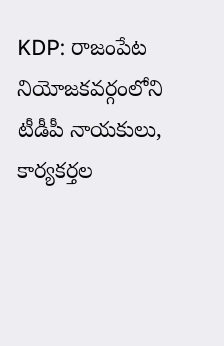KDP: రాజంపేట నియోజకవర్గంలోని టీడీపీ నాయకులు, కార్యకర్తల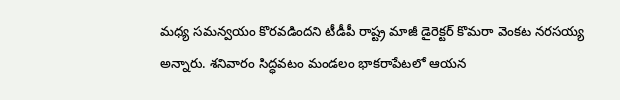మధ్య సమన్వయం కొరవడిందని టీడీపీ రాష్ట్ర మాజీ డైరెక్టర్ కొమరా వెంకట నరసయ్య అన్నారు. శనివారం సిద్ధవటం మండలం భాకరాపేటలో ఆయన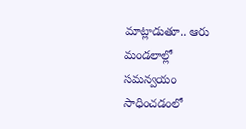మాట్లాడుతూ.. ఆరు మండలాల్లో సమన్వయం సాధించడంలో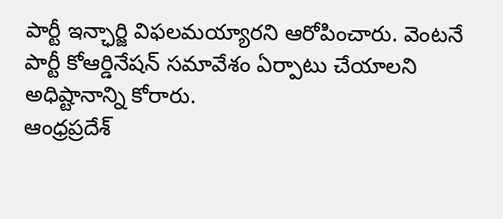పార్టీ ఇన్ఛార్జి విఫలమయ్యారని ఆరోపించారు. వెంటనే పార్టీ కోఆర్డినేషన్ సమావేశం ఏర్పాటు చేయాలని అధిష్టానాన్ని కోరారు.
ఆంధ్రప్రదేశ్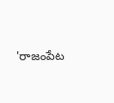'రాజంపేట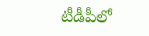టీడీపీలో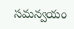సమన్వయం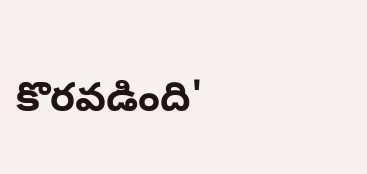కొరవడింది'